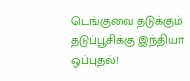டெங்குவை தடுக்கும் தடுப்பூசிக்கு இந்தியா ஒப்புதல்!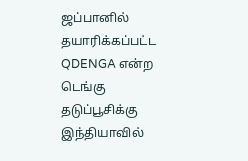ஜப்பானில் தயாரிக்கப்பட்ட QDENGA என்ற டெங்கு தடுப்பூசிக்கு இந்தியாவில்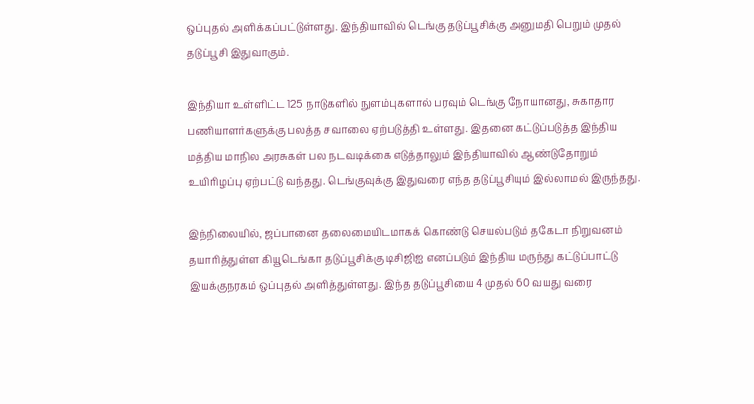ஒப்புதல் அளிக்கப்பட்டுள்ளது. இந்தியாவில் டெங்கு தடுப்பூசிக்கு அனுமதி பெறும் முதல் தடுப்பூசி இதுவாகும்.

இந்தியா உள்ளிட்ட 125 நாடுகளில் நுளம்புகளால் பரவும் டெங்கு நோயானது, சுகாதார பணியாளர்களுக்கு பலத்த சவாலை ஏற்படுத்தி உள்ளது. இதனை கட்டுப்படுத்த இந்திய மத்திய மாநில அரசுகள் பல நடவடிக்கை எடுத்தாலும் இந்தியாவில் ஆண்டுதோறும் உயிரிழப்பு ஏற்பட்டு வந்தது. டெங்குவுக்கு இதுவரை எந்த தடுப்பூசியும் இல்லாமல் இருந்தது.

இந்நிலையில், ஜப்பானை தலைமையிடமாகக் கொண்டு செயல்படும் தகேடா நிறுவனம் தயாரித்துள்ள கியூடெங்கா தடுப்பூசிக்கு டிசிஜிஐ எனப்படும் இந்திய மருந்து கட்டுப்பாட்டு இயக்குநரகம் ஒப்புதல் அளித்துள்ளது. இந்த தடுப்பூசியை 4 முதல் 60 வயது வரை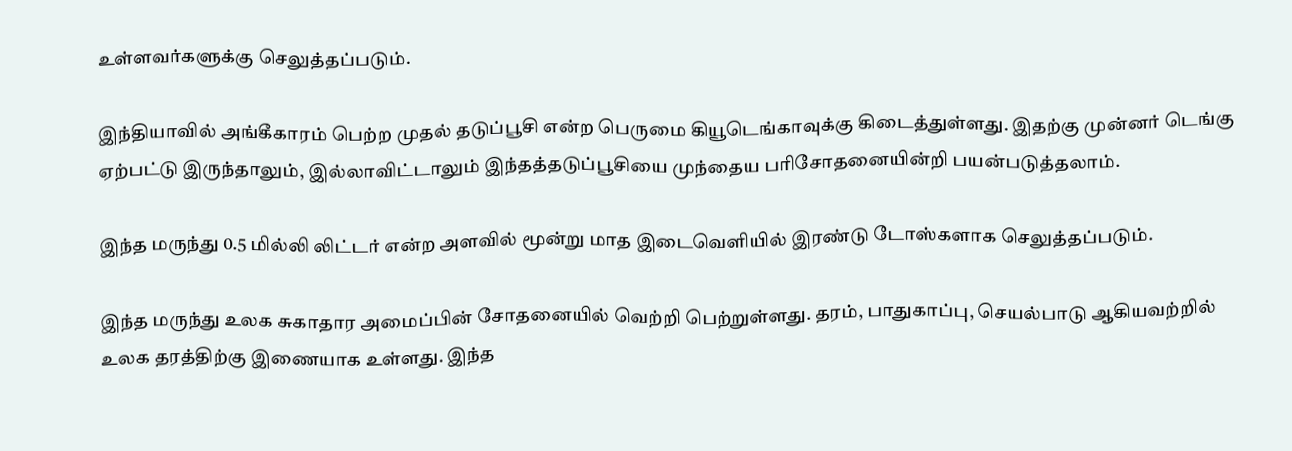உள்ளவர்களுக்கு செலுத்தப்படும்.

இந்தியாவில் அங்கீகாரம் பெற்ற முதல் தடுப்பூசி என்ற பெருமை கியூடெங்காவுக்கு கிடைத்துள்ளது. இதற்கு முன்னர் டெங்கு ஏற்பட்டு இருந்தாலும், இல்லாவிட்டாலும் இந்தத்தடுப்பூசியை முந்தைய பரிசோதனையின்றி பயன்படுத்தலாம்.

இந்த மருந்து 0.5 மில்லி லிட்டர் என்ற அளவில் மூன்று மாத இடைவெளியில் இரண்டு டோஸ்களாக செலுத்தப்படும்.

இந்த மருந்து உலக சுகாதார அமைப்பின் சோதனையில் வெற்றி பெற்றுள்ளது. தரம், பாதுகாப்பு, செயல்பாடு ஆகியவற்றில் உலக தரத்திற்கு இணையாக உள்ளது. இந்த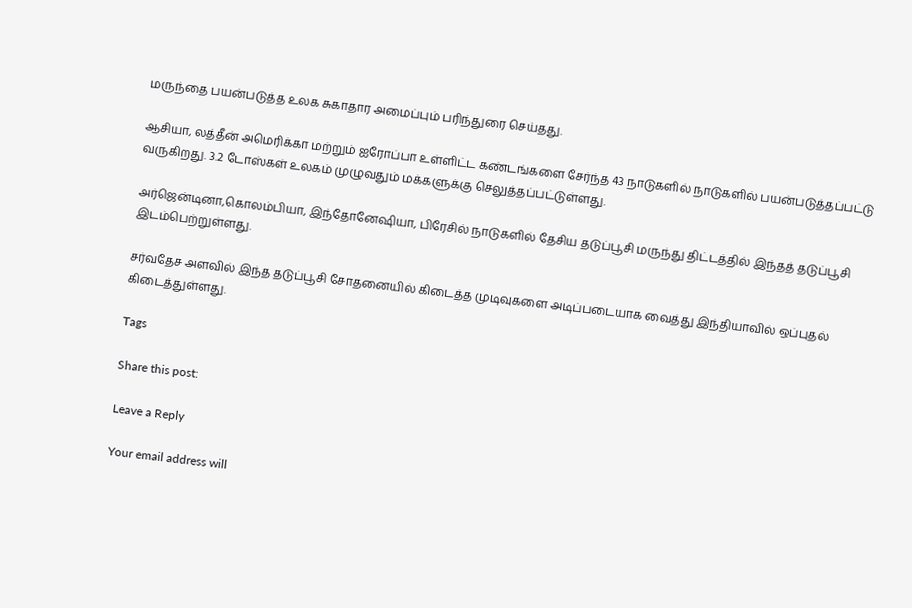மருந்தை பயன்படுத்த உலக சுகாதார அமைப்பும் பரிந்துரை செய்தது.

ஆசியா, லத்தீன் அமெரிக்கா மற்றும் ஐரோப்பா உள்ளிட்ட கண்டங்களை சேர்ந்த 43 நாடுகளில் நாடுகளில் பயன்படுத்தப்பட்டு வருகிறது. 3.2 டோஸ்கள் உலகம் முழுவதும் மக்களுக்கு செலுத்தப்பட்டுள்ளது.

அர்ஜென்டினா,கொலம்பியா, இந்தோனேஷியா, பிரேசில் நாடுகளில் தேசிய தடுப்பூசி மருந்து திட்டத்தில் இந்தத் தடுப்பூசி இடம்பெற்றுள்ளது.

சர்வதேச அளவில் இந்த தடுப்பூசி சோதனையில் கிடைத்த முடிவுகளை அடிப்படையாக வைத்து இந்தியாவில் ஒப்புதல் கிடைத்துள்ளது.

Tags

Share this post:

Leave a Reply

Your email address will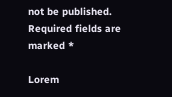not be published. Required fields are marked *

Lorem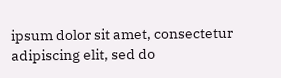ipsum dolor sit amet, consectetur adipiscing elit, sed do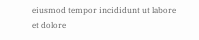eiusmod tempor incididunt ut labore et dolore